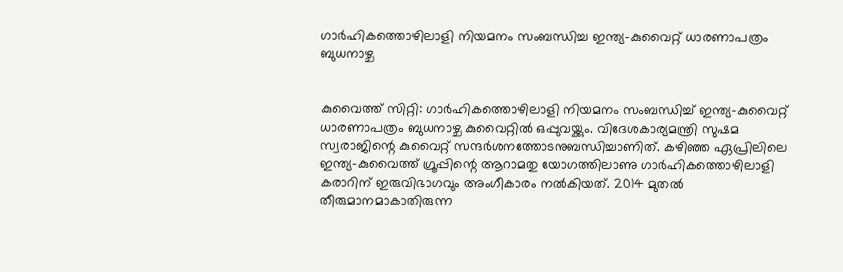ഗാര്‍ഹികത്തൊഴിലാളി നിയമനം സംബന്ധിച്ച ഇന്ത്യ-കുവൈറ്റ് ധാരണാപത്രം ബുധനാഴ്ച


കുവൈത്ത് സിറ്റി: ഗാര്‍ഹികത്തൊഴിലാളി നിയമനം സംബന്ധിച്ച് ഇന്ത്യ-കുവൈറ്റ് ധാരണാപത്രം ബുധനാഴ്ച കുവൈറ്റില്‍ ഒപ്പുവയ്ക്കും. വിദേശകാര്യമന്ത്രി സുഷമ സ്വരാജിന്റെ കുവൈറ്റ് സന്ദര്‍ശനത്തോടനുബന്ധിച്ചാണിത്. കഴിഞ്ഞ ഏപ്രിലിലെ ഇന്ത്യ-കുവൈത്ത് ഗ്രൂപ്പിന്റെ ആറാമതു യോഗത്തിലാണു ഗാര്‍ഹികത്തൊഴിലാളി കരാറിന് ഇരുവിഭാഗവും അംഗീകാരം നല്‍കിയത്. 2014 മുതല്‍ തീരുമാനമാകാതിരുന്ന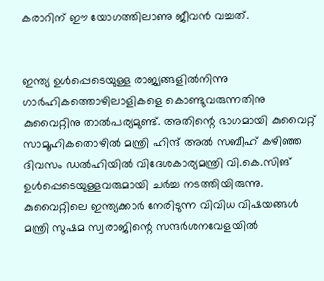കരാറിന് ഈ യോഗത്തിലാണു ജീവന്‍ വച്ചത്.


ഇന്ത്യ ഉള്‍പ്പെടെയുള്ള രാജ്യങ്ങളില്‍നിന്നു ഗാര്‍ഹികത്തൊഴിലാളികളെ കൊണ്ടുവരുന്നതിനു കുവൈറ്റിനു താല്‍പര്യമുണ്ട്. അതിന്റെ ഭാഗമായി കുവൈറ്റ് സാമൂഹികതൊഴില്‍ മന്ത്രി ഹിന്ദ് അല്‍ സബീഹ് കഴിഞ്ഞ ദിവസം ഡല്‍ഹിയില്‍ വിദേശകാര്യമന്ത്രി വി.കെ.സിങ് ഉള്‍പ്പെടെയുള്ളവരുമായി ചര്‍ച്ച നടത്തിയിരുന്നു. കുവൈറ്റിലെ ഇന്ത്യക്കാര്‍ നേരിടുന്ന വിവിധ വിഷയങ്ങള്‍ മന്ത്രി സുഷമ സ്വരാജിന്റെ സന്ദര്‍ശനവേളയില്‍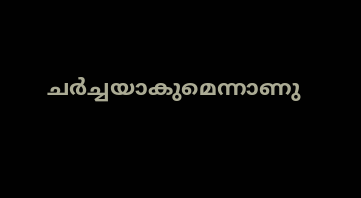ചര്‍ച്ചയാകുമെന്നാണു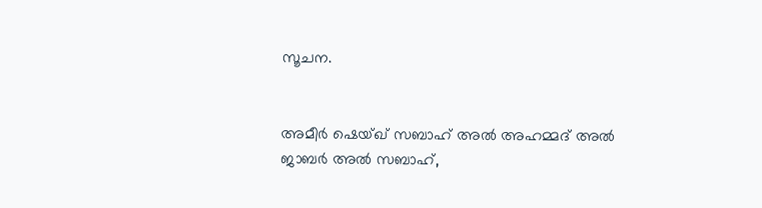സൂചന.


അമീര്‍ ഷെയ്ഖ് സബാഹ് അല്‍ അഹമ്മദ് അല്‍ ജാബര്‍ അല്‍ സബാഹ്,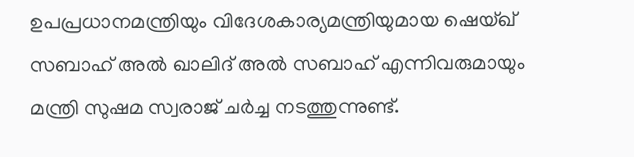ഉപപ്രധാനമന്ത്രിയും വിദേശകാര്യമന്ത്രിയുമായ ഷെയ്ഖ് സബാഹ് അല്‍ ഖാലിദ് അല്‍ സബാഹ് എന്നിവരുമായും മന്ത്രി സുഷമ സ്വരാജ് ചര്‍ച്ച നടത്തുന്നുണ്ട്.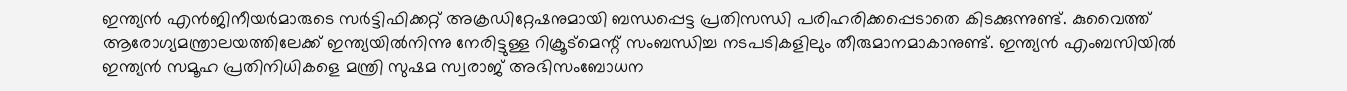ഇന്ത്യന്‍ എന്‍ജിനീയര്‍മാരുടെ സര്‍ട്ടിഫിക്കറ്റ് അക്രഡിറ്റേഷനുമായി ബന്ധപ്പെട്ട പ്രതിസന്ധി പരിഹരിക്കപ്പെടാതെ കിടക്കുന്നുണ്ട്. കുവൈത്ത് ആരോഗ്യമന്ത്രാലയത്തിലേക്ക് ഇന്ത്യയില്‍നിന്നു നേരിട്ടുള്ള റിക്രൂട്‌മെന്റ് സംബന്ധിച്ച നടപടികളിലും തീരുമാനമാകാനുണ്ട്. ഇന്ത്യന്‍ എംബസിയില്‍ ഇന്ത്യന്‍ സമൂഹ പ്രതിനിധികളെ മന്ത്രി സുഷമ സ്വരാജ് അഭിസംബോധന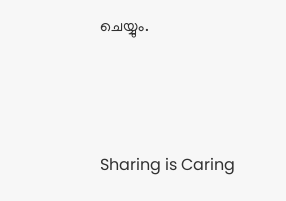ചെയ്യും.



Sharing is Caring